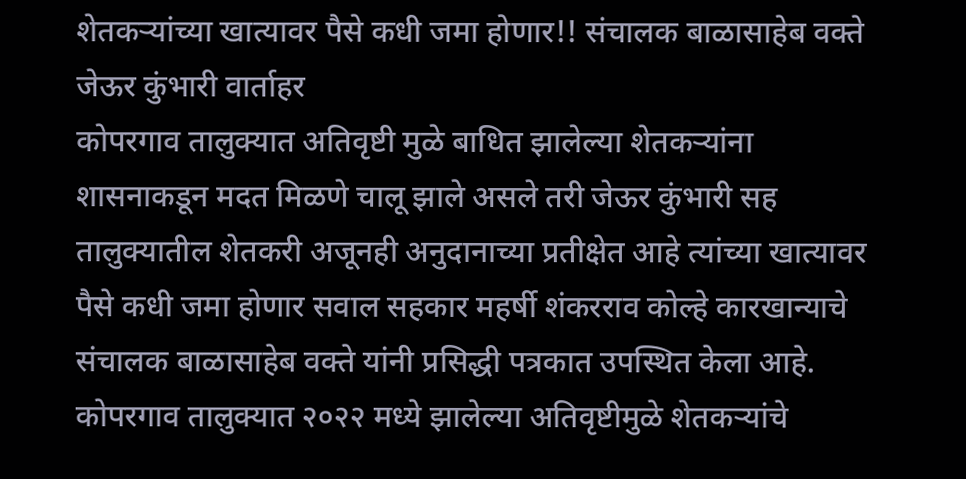शेतकऱ्यांच्या खात्यावर पैसे कधी जमा होणार!! संचालक बाळासाहेब वक्ते
जेऊर कुंभारी वार्ताहर
कोपरगाव तालुक्यात अतिवृष्टी मुळे बाधित झालेल्या शेतकऱ्यांना शासनाकडून मदत मिळणे चालू झाले असले तरी जेऊर कुंभारी सह तालुक्यातील शेतकरी अजूनही अनुदानाच्या प्रतीक्षेत आहे त्यांच्या खात्यावर पैसे कधी जमा होणार सवाल सहकार महर्षी शंकरराव कोल्हे कारखान्याचे संचालक बाळासाहेब वक्ते यांनी प्रसिद्धी पत्रकात उपस्थित केला आहे.
कोपरगाव तालुक्यात २०२२ मध्ये झालेल्या अतिवृष्टीमुळे शेतकऱ्यांचे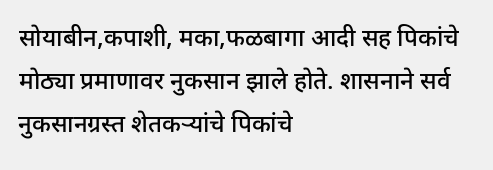सोयाबीन,कपाशी, मका,फळबागा आदी सह पिकांचे मोठ्या प्रमाणावर नुकसान झाले होते. शासनाने सर्व नुकसानग्रस्त शेतकऱ्यांचे पिकांचे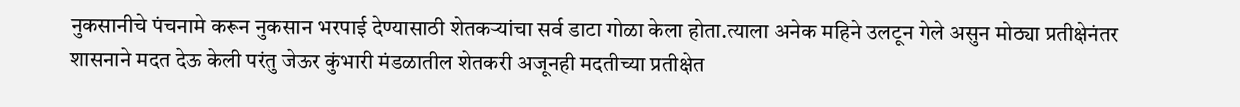नुकसानीचे पंचनामे करून नुकसान भरपाई देण्यासाठी शेतकऱ्यांचा सर्व डाटा गोळा केला होता.त्याला अनेक महिने उलटून गेले असुन मोठ्या प्रतीक्षेनंतर शासनाने मदत देऊ केली परंतु जेऊर कुंभारी मंडळातील शेतकरी अजूनही मदतीच्या प्रतीक्षेत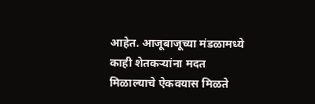आहेत. आजूबाजूच्या मंडळामध्ये काही शेतकऱ्यांना मदत मिळाल्याचे ऐकवयास मिळते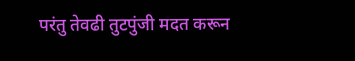परंतु तेवढी तुटपुंजी मदत करून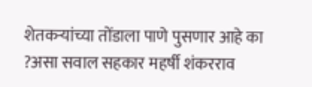शेतकऱ्यांच्या तोंडाला पाणे पुसणार आहे का ?असा सवाल सहकार महर्षी शंकरराव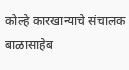कोल्हे कारखान्याचे संचालक बाळासाहेब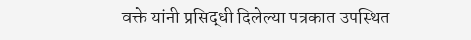वक्ते यांनी प्रसिद्धी दिलेल्या पत्रकात उपस्थित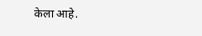केला आहे.